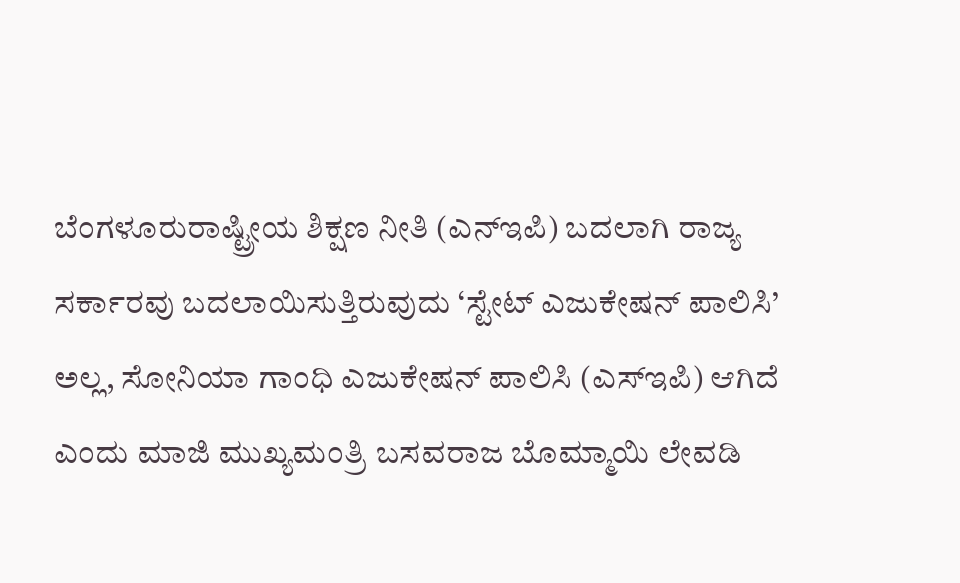ಬೆಂಗಳೂರುರಾಷ್ಟ್ರೀಯ ಶಿಕ್ಷಣ ನೀತಿ (ಎನ್‌ಇಪಿ) ಬದಲಾಗಿ ರಾಜ್ಯ ಸರ್ಕಾರವು ಬದಲಾಯಿಸುತ್ತಿರುವುದು ‘ಸ್ಟೇಟ್ ಎಜುಕೇಷನ್ ಪಾಲಿಸಿ’ ಅಲ್ಲ, ಸೋನಿಯಾ ಗಾಂಧಿ ಎಜುಕೇಷನ್ ಪಾಲಿಸಿ (ಎಸ್‌ಇಪಿ) ಆಗಿದೆ ಎಂದು ಮಾಜಿ ಮುಖ್ಯಮಂತ್ರಿ ಬಸವರಾಜ ಬೊಮ್ಮಾಯಿ ಲೇವಡಿ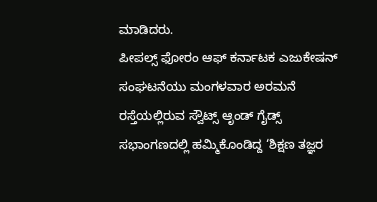ಮಾಡಿದರು.
ಪೀಪಲ್ಸ್ ಫೋರಂ ಆಫ್ ಕರ್ನಾಟಕ ಎಜುಕೇಷನ್ ಸಂಘಟನೆಯು ಮಂಗಳವಾರ ಅರಮನೆ ರಸ್ತೆಯಲ್ಲಿರುವ ಸ್ವೌಟ್ಸ್ ಆೃಂಡ್ ಗೈಡ್ಸ್ ಸಭಾಂಗಣದಲ್ಲಿ ಹಮ್ಮಿಕೊಂಡಿದ್ದ ‘ಶಿಕ್ಷಣ ತಜ್ಞರ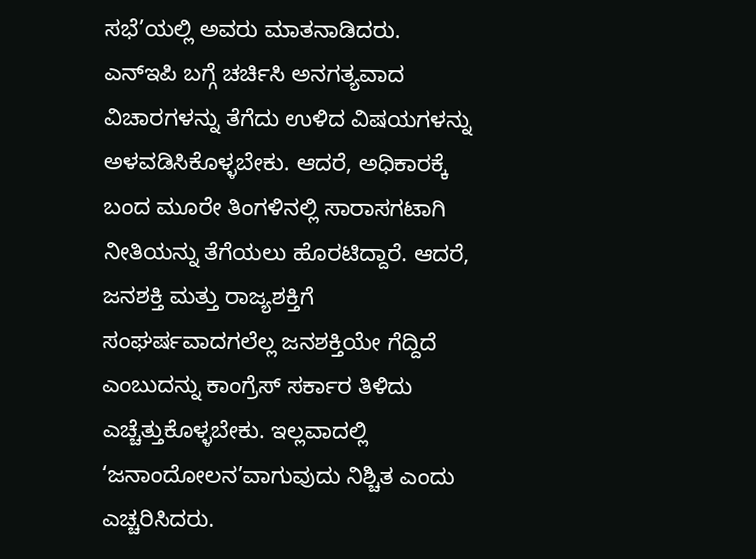ಸಭೆ’ಯಲ್ಲಿ ಅವರು ಮಾತನಾಡಿದರು.
ಎನ್‌ಇಪಿ ಬಗ್ಗೆ ಚರ್ಚಿಸಿ ಅನಗತ್ಯವಾದ ವಿಚಾರಗಳನ್ನು ತೆಗೆದು ಉಳಿದ ವಿಷಯಗಳನ್ನು ಅಳವಡಿಸಿಕೊಳ್ಳಬೇಕು. ಆದರೆ, ಅಧಿಕಾರಕ್ಕೆ ಬಂದ ಮೂರೇ ತಿಂಗಳಿನಲ್ಲಿ ಸಾರಾಸಗಟಾಗಿ ನೀತಿಯನ್ನು ತೆಗೆಯಲು ಹೊರಟಿದ್ದಾರೆ. ಆದರೆ, ಜನಶಕ್ತಿ ಮತ್ತು ರಾಜ್ಯಶಕ್ತಿಗೆ ಸಂಘರ್ಷವಾದಗಲೆಲ್ಲ ಜನಶಕ್ತಿಯೇ ಗೆದ್ದಿದೆ ಎಂಬುದನ್ನು ಕಾಂಗ್ರೆಸ್ ಸರ್ಕಾರ ತಿಳಿದು ಎಚ್ಚೆತ್ತುಕೊಳ್ಳಬೇಕು. ಇಲ್ಲವಾದಲ್ಲಿ ‘ಜನಾಂದೋಲನ’ವಾಗುವುದು ನಿಶ್ಚಿತ ಎಂದು ಎಚ್ಚರಿಸಿದರು.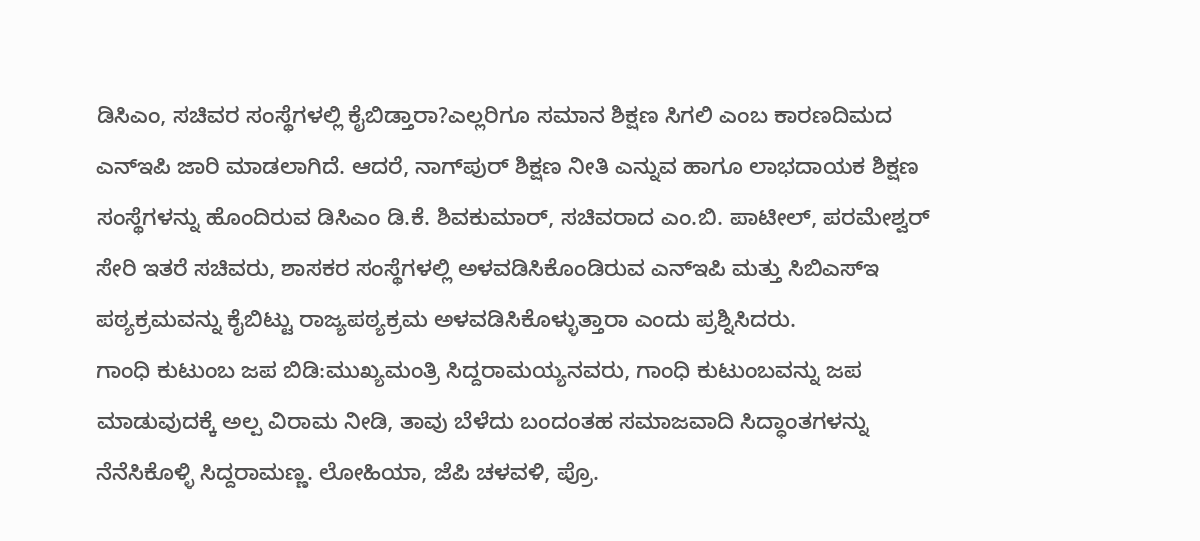ಡಿಸಿಎಂ, ಸಚಿವರ ಸಂಸ್ಥೆಗಳಲ್ಲಿ ಕೈಬಿಡ್ತಾರಾ?ಎಲ್ಲರಿಗೂ ಸಮಾನ ಶಿಕ್ಷಣ ಸಿಗಲಿ ಎಂಬ ಕಾರಣದಿಮದ ಎನ್‌ಇಪಿ ಜಾರಿ ಮಾಡಲಾಗಿದೆ. ಆದರೆ, ನಾಗ್‌ಪುರ್ ಶಿಕ್ಷಣ ನೀತಿ ಎನ್ನುವ ಹಾಗೂ ಲಾಭದಾಯಕ ಶಿಕ್ಷಣ ಸಂಸ್ಥೆಗಳನ್ನು ಹೊಂದಿರುವ ಡಿಸಿಎಂ ಡಿ.ಕೆ. ಶಿವಕುಮಾರ್, ಸಚಿವರಾದ ಎಂ.ಬಿ. ಪಾಟೀಲ್, ಪರಮೇಶ್ವರ್ ಸೇರಿ ಇತರೆ ಸಚಿವರು, ಶಾಸಕರ ಸಂಸ್ಥೆಗಳಲ್ಲಿ ಅಳವಡಿಸಿಕೊಂಡಿರುವ ಎನ್‌ಇಪಿ ಮತ್ತು ಸಿಬಿಎಸ್‌ಇ ಪಠ್ಯಕ್ರಮವನ್ನು ಕೈಬಿಟ್ಟು ರಾಜ್ಯಪಠ್ಯಕ್ರಮ ಅಳವಡಿಸಿಕೊಳ್ಳುತ್ತಾರಾ ಎಂದು ಪ್ರಶ್ನಿಸಿದರು.
ಗಾಂಧಿ ಕುಟುಂಬ ಜಪ ಬಿಡಿ:ಮುಖ್ಯಮಂತ್ರಿ ಸಿದ್ದರಾಮಯ್ಯನವರು, ಗಾಂಧಿ ಕುಟುಂಬವನ್ನು ಜಪ ಮಾಡುವುದಕ್ಕೆ ಅಲ್ಪ ವಿರಾಮ ನೀಡಿ, ತಾವು ಬೆಳೆದು ಬಂದಂತಹ ಸಮಾಜವಾದಿ ಸಿದ್ಧಾಂತಗಳನ್ನು ನೆನೆಸಿಕೊಳ್ಳಿ ಸಿದ್ದರಾಮಣ್ಣ. ಲೋಹಿಯಾ, ಜೆಪಿ ಚಳವಳಿ, ಪ್ರೊ.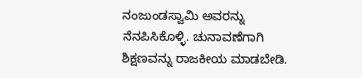ನಂಜುಂಡಸ್ವಾಮಿ ಅವರನ್ನು ನೆನಪಿಸಿಕೊಳ್ಳಿ. ಚುನಾವಣೆಗಾಗಿ ಶಿಕ್ಷಣವನ್ನು ರಾಜಕೀಯ ಮಾಡಬೇಡಿ.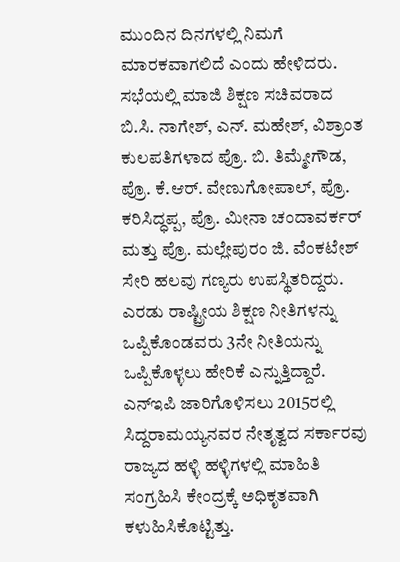ಮುಂದಿನ ದಿನಗಳಲ್ಲಿ ನಿಮಗೆ ಮಾರಕವಾಗಲಿದೆ ಎಂದು ಹೇಳಿದರು.
ಸಭೆಯಲ್ಲಿ ಮಾಜಿ ಶಿಕ್ಷಣ ಸಚಿವರಾದ ಬಿ.ಸಿ. ನಾಗೇಶ್, ಎನ್. ಮಹೇಶ್, ವಿಶ್ರಾಂತ ಕುಲಪತಿಗಳಾದ ಪ್ರೊ. ಬಿ. ತಿಮ್ಮೇಗೌಡ, ಪ್ರೊ. ಕೆ.ಆರ್. ವೇಣುಗೋಪಾಲ್, ಪ್ರೊ. ಕರಿಸಿದ್ಧಪ್ಪ, ಪ್ರೊ. ಮೀನಾ ಚಂದಾವರ್ಕರ್ ಮತ್ತು ಪ್ರೊ. ಮಲ್ಲೇಪುರಂ ಜಿ. ವೆಂಕಟೇಶ್ ಸೇರಿ ಹಲವು ಗಣ್ಯರು ಉಪಸ್ಥಿತರಿದ್ದರು.
ಎರಡು ರಾಷ್ಟ್ರೀಯ ಶಿಕ್ಷಣ ನೀತಿಗಳನ್ನು ಒಪ್ಪಿಕೊಂಡವರು 3ನೇ ನೀತಿಯನ್ನು ಒಪ್ಪಿಕೊಳ್ಳಲು ಹೇರಿಕೆ ಎನ್ನುತ್ತಿದ್ದಾರೆ. ಎನ್‌ಇಪಿ ಜಾರಿಗೊಳಿಸಲು 2015ರಲ್ಲಿ ಸಿದ್ದರಾಮಯ್ಯನವರ ನೇತೃತ್ವದ ಸರ್ಕಾರವು ರಾಜ್ಯದ ಹಳ್ಳಿ ಹಳ್ಳಿಗಳಲ್ಲಿ ಮಾಹಿತಿ ಸಂಗ್ರಹಿಸಿ ಕೇಂದ್ರಕ್ಕೆ ಅಧಿಕೃತವಾಗಿ ಕಳುಹಿಸಿಕೊಟ್ಟಿತ್ತು.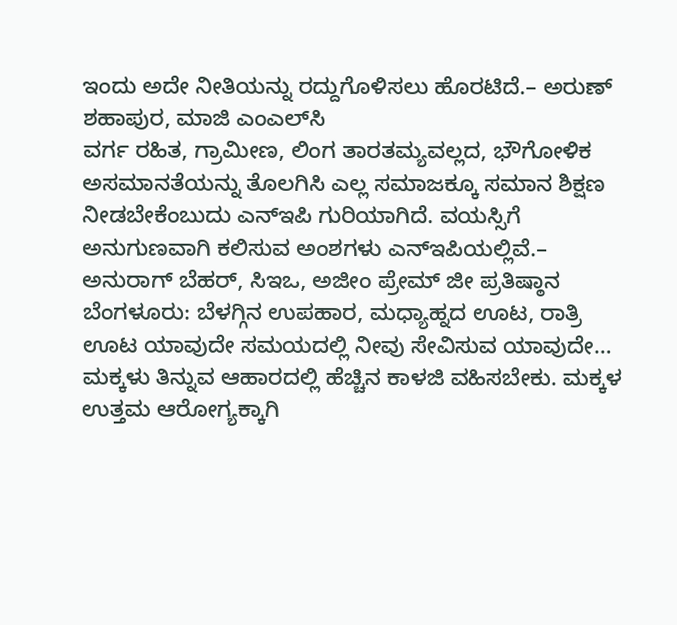ಇಂದು ಅದೇ ನೀತಿಯನ್ನು ರದ್ದುಗೊಳಿಸಲು ಹೊರಟಿದೆ.– ಅರುಣ್ ಶಹಾಪುರ, ಮಾಜಿ ಎಂಎಲ್‌ಸಿ
ವರ್ಗ ರಹಿತ, ಗ್ರಾಮೀಣ, ಲಿಂಗ ತಾರತಮ್ಯವಲ್ಲದ, ಭೌಗೋಳಿಕ ಅಸಮಾನತೆಯನ್ನು ತೊಲಗಿಸಿ ಎಲ್ಲ ಸಮಾಜಕ್ಕೂ ಸಮಾನ ಶಿಕ್ಷಣ ನೀಡಬೇಕೆಂಬುದು ಎನ್‌ಇಪಿ ಗುರಿಯಾಗಿದೆ. ವಯಸ್ಸಿಗೆ ಅನುಗುಣವಾಗಿ ಕಲಿಸುವ ಅಂಶಗಳು ಎನ್‌ಇಪಿಯಲ್ಲಿವೆ.– ಅನುರಾಗ್ ಬೆಹರ್, ಸಿಇಒ, ಅಜೀಂ ಪ್ರೇಮ್ ಜೀ ಪ್ರತಿಷ್ಠಾನ
ಬೆಂಗಳೂರು: ಬೆಳಗ್ಗಿನ ಉಪಹಾರ, ಮಧ್ಯಾಹ್ನದ ಊಟ, ರಾತ್ರಿ ಊಟ ಯಾವುದೇ ಸಮಯದಲ್ಲಿ ನೀವು ಸೇವಿಸುವ ಯಾವುದೇ…
ಮಕ್ಕಳು ತಿನ್ನುವ ಆಹಾರದಲ್ಲಿ ಹೆಚ್ಚಿನ ಕಾಳಜಿ ವಹಿಸಬೇಕು. ಮಕ್ಕಳ ಉತ್ತಮ ಆರೋಗ್ಯಕ್ಕಾಗಿ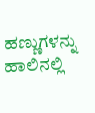ಹಣ್ಣುಗಳನ್ನು ಹಾಲಿನಲ್ಲಿ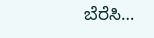ಬೆರೆಸಿ…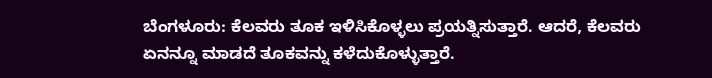ಬೆಂಗಳೂರು: ಕೆಲವರು ತೂಕ ಇಳಿಸಿಕೊಳ್ಳಲು ಪ್ರಯತ್ನಿಸುತ್ತಾರೆ. ಆದರೆ, ಕೆಲವರು ಏನನ್ನೂ ಮಾಡದೆ ತೂಕವನ್ನು ಕಳೆದುಕೊಳ್ಳುತ್ತಾರೆ.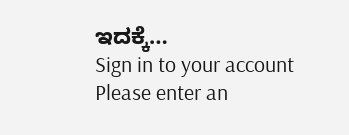ಇದಕ್ಕೆ…
Sign in to your account
Please enter an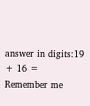answer in digits:19 + 16 =
Remember me